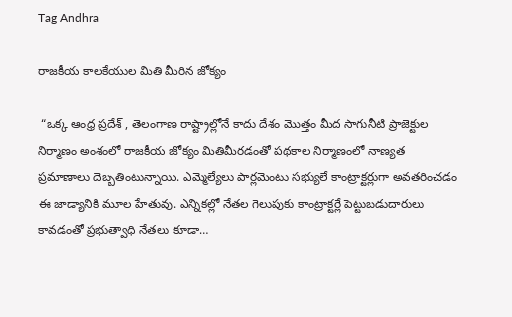Tag Andhra

రాజకీయ కాలకేయుల మితి మీరిన జోక్యం

 “ఒక్క ఆంధ్ర ప్రదేశ్ , తెలంగాణ రాష్ట్రాల్లోనే కాదు దేశం మొత్తం మీద సాగునీటి ప్రాజెక్టుల నిర్మాణం అంశంలో రాజకీయ జోక్యం మితిమీరడంతో పథకాల నిర్మాణంలో నాణ్యత ప్రమాణాలు దెబ్బతింటున్నాయి. ఎమ్మెల్యేలు పార్లమెంటు సభ్యులే కాంట్రాక్టర్లుగా అవతరించడం ఈ జాడ్యానికి మూల హేతువు. ఎన్నికల్లో నేతల గెలుపుకు కాంట్రాక్టర్లే పెట్టుబడుదారులు కావడంతో ప్రభుత్వాధి నేతలు కూడా…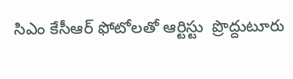సిఎం కేసీఆర్ ఫోటోలతో ఆర్టిస్టు  ప్రొద్దుటూరు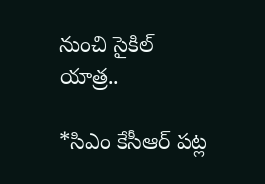నుంచి సైకిల్ యాత్ర..

*సిఎం కేసీఆర్ పట్ల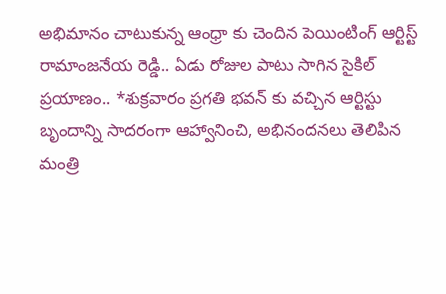అభిమానం చాటుకున్న ఆంధ్రా కు చెందిన పెయింటింగ్ ఆర్టిస్ట్ రామాంజనేయ రెడ్డి.. ఏడు రోజుల పాటు సాగిన సైకిల్  ప్రయాణం.. *శుక్రవారం ప్రగతి భవన్ కు వచ్చిన ఆర్టిస్టు బృందాన్ని సాదరంగా ఆహ్వానించి, అభినందనలు తెలిపిన మంత్రి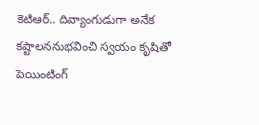కెటిఆర్.. దివ్యాంగుడుగా అనేక కష్టాలననుభవించి స్వయం కృషితో పెయింటింగ్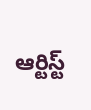ఆర్టిస్ట్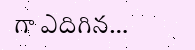గా ఎదిగిన…